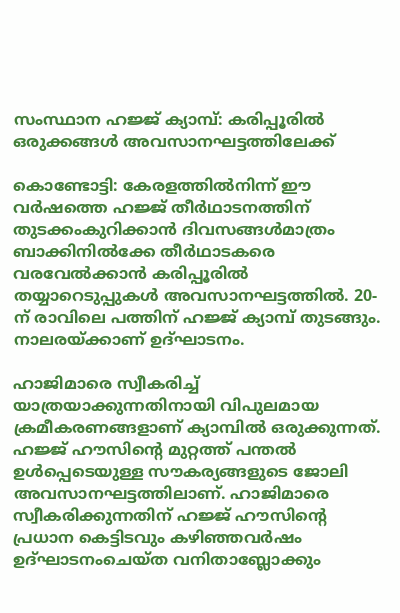സംസ്ഥാന ഹജ്ജ് ക്യാമ്പ്: കരിപ്പൂരിൽ ഒരുക്കങ്ങൾ അവസാനഘട്ടത്തിലേക്ക്

കൊണ്ടോട്ടി: കേരളത്തിൽനിന്ന് ഈ വർഷത്തെ ഹജ്ജ് തീർഥാടനത്തിന് തുടക്കംകുറിക്കാൻ ദിവസങ്ങൾമാത്രം ബാക്കിനിൽക്കേ തീർഥാടകരെ വരവേൽക്കാൻ കരിപ്പൂരിൽ തയ്യാറെടുപ്പുകൾ അവസാനഘട്ടത്തിൽ. 20-ന് രാവിലെ പത്തിന് ഹജ്ജ് ക്യാമ്പ് തുടങ്ങും. നാലരയ്ക്കാണ് ഉദ്ഘാടനം.

ഹാജിമാരെ സ്വീകരിച്ച് യാത്രയാക്കുന്നതിനായി വിപുലമായ ക്രമീകരണങ്ങളാണ് ക്യാമ്പിൽ ഒരുക്കുന്നത്. ഹജ്ജ് ഹൗസിന്റെ മുറ്റത്ത് പന്തൽ ഉൾപ്പെടെയുള്ള സൗകര്യങ്ങളുടെ ജോലി അവസാനഘട്ടത്തിലാണ്. ഹാജിമാരെ സ്വീകരിക്കുന്നതിന് ഹജ്ജ് ഹൗസിന്റെ പ്രധാന കെട്ടിടവും കഴിഞ്ഞവർഷം ഉദ്ഘാടനംചെയ്ത വനിതാബ്ലോക്കും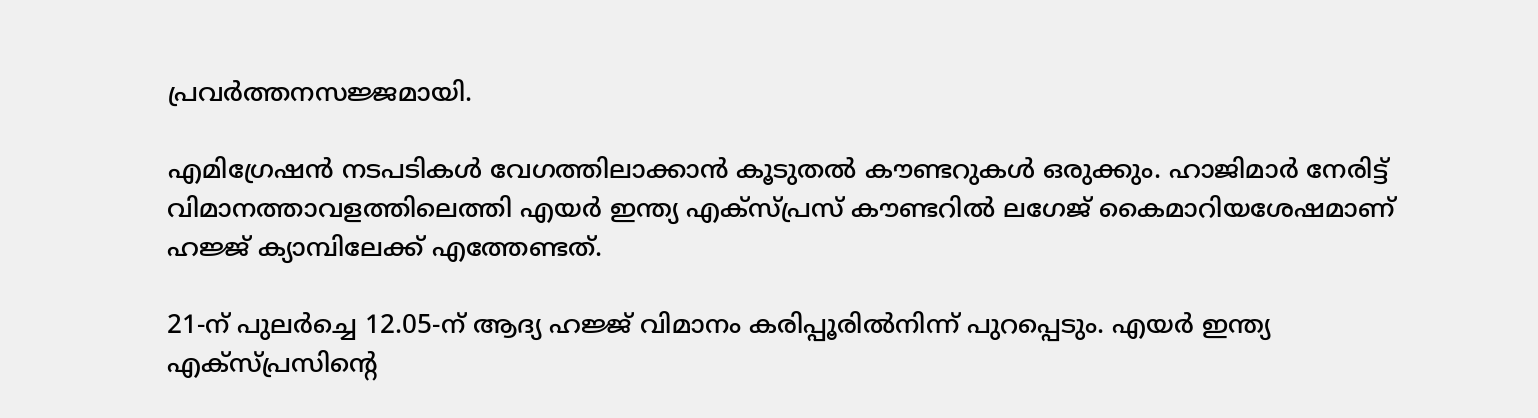പ്രവർത്തനസജ്ജമായി.

എമിഗ്രേഷൻ നടപടികൾ വേഗത്തിലാക്കാൻ കൂടുതൽ കൗണ്ടറുകൾ ഒരുക്കും. ഹാജിമാർ നേരിട്ട് വിമാനത്താവളത്തിലെത്തി എയർ ഇന്ത്യ എക്സ്പ്രസ് കൗണ്ടറിൽ ലഗേജ് കൈമാറിയശേഷമാണ് ഹജ്ജ് ക്യാമ്പിലേക്ക് എത്തേണ്ടത്.

21-ന് പുലർച്ചെ 12.05-ന് ആദ്യ ഹജ്ജ് വിമാനം കരിപ്പൂരിൽനിന്ന് പുറപ്പെടും. എയർ ഇന്ത്യ എക്സ്പ്രസിന്റെ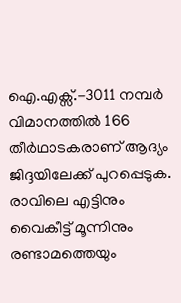ഐ.എക്സ്.-3011 നമ്പർ വിമാനത്തിൽ 166 തീർഥാടകരാണ് ആദ്യം ജിദ്ദയിലേക്ക് പുറപ്പെടുക. രാവിലെ എട്ടിനും വൈകീട്ട് മൂന്നിനും രണ്ടാമത്തെയും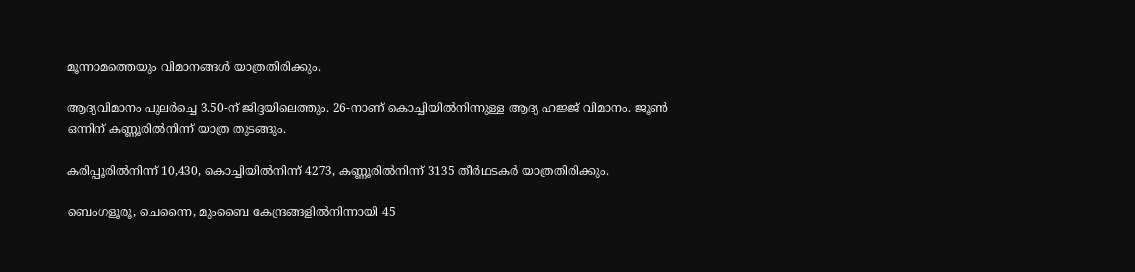മൂന്നാമത്തെയും വിമാനങ്ങൾ യാത്രതിരിക്കും.

ആദ്യവിമാനം പുലർച്ചെ 3.50-ന് ജിദ്ദയിലെത്തും. 26-നാണ് കൊച്ചിയിൽനിന്നുള്ള ആദ്യ ഹജ്ജ് വിമാനം. ജൂൺ ഒന്നിന് കണ്ണൂരിൽനിന്ന് യാത്ര തുടങ്ങും.

കരിപ്പൂരിൽനിന്ന് 10,430, കൊച്ചിയിൽനിന്ന് 4273, കണ്ണൂരിൽനിന്ന് 3135 തീർഥടകർ യാത്രതിരിക്കും.

ബെംഗളൂരൂ, ചെന്നൈ, മുംബൈ കേന്ദ്രങ്ങളിൽനിന്നായി 45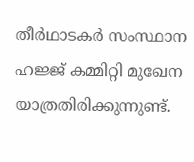തീർഥാടകർ സംസ്ഥാന ഹജ്ജ് കമ്മിറ്റി മുഖേന യാത്രതിരിക്കുന്നുണ്ട്.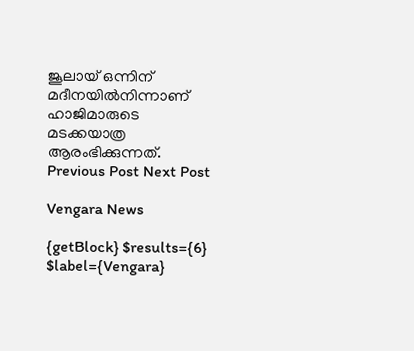ജൂലായ് ഒന്നിന് മദീനയിൽനിന്നാണ് ഹാജിമാരുടെ മടക്കയാത്ര ആരംഭിക്കുന്നത്.
Previous Post Next Post

Vengara News

{getBlock} $results={6} $label={Vengara}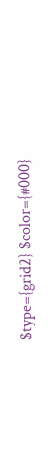$type={grid2} $color={#000}